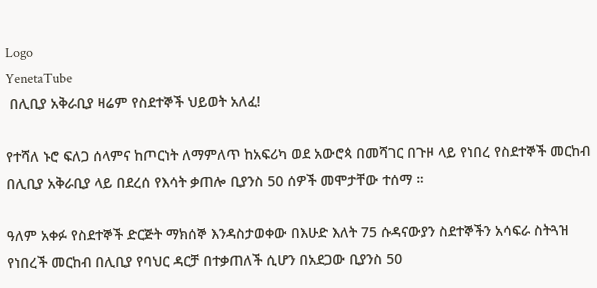Logo
YenetaTube
 በሊቢያ አቅራቢያ ዛሬም የስደተኞች ህይወት አለፈ!

የተሻለ ኑሮ ፍለጋ ሰላምና ከጦርነት ለማምለጥ ከአፍሪካ ወደ አውሮጳ በመሻገር በጉዞ ላይ የነበረ የስደተኞች መርከብ በሊቢያ አቅራቢያ ላይ በደረሰ የእሳት ቃጠሎ ቢያንስ 50 ሰዎች መሞታቸው ተሰማ ።

ዓለም አቀፉ የስደተኞች ድርጅት ማክሰኞ እንዳስታወቀው በእሁድ እለት 75 ሱዳናውያን ስደተኞችን አሳፍራ ስትጓዝ የነበረች መርከብ በሊቢያ የባህር ዳርቻ በተቃጠለች ሲሆን በአደጋው ቢያንስ 50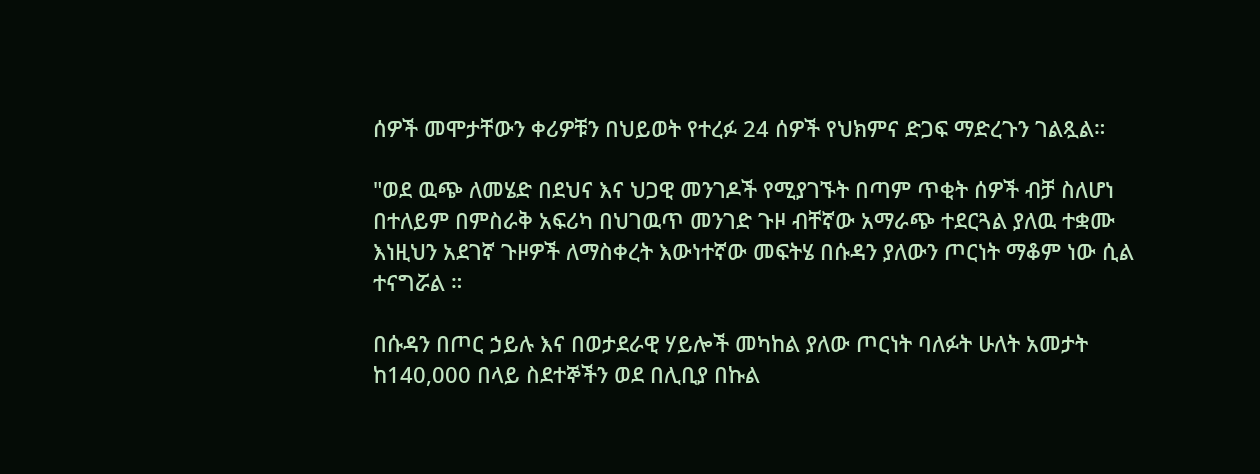ሰዎች መሞታቸውን ቀሪዎቹን በህይወት የተረፉ 24 ሰዎች የህክምና ድጋፍ ማድረጉን ገልጿል።

"ወደ ዉጭ ለመሄድ በደህና እና ህጋዊ መንገዶች የሚያገኙት በጣም ጥቂት ሰዎች ብቻ ስለሆነ በተለይም በምስራቅ አፍሪካ በህገዉጥ መንገድ ጉዞ ብቸኛው አማራጭ ተደርጓል ያለዉ ተቋሙ እነዚህን አደገኛ ጉዞዎች ለማስቀረት እውነተኛው መፍትሄ በሱዳን ያለውን ጦርነት ማቆም ነው ሲል ተናግሯል ።

በሱዳን በጦር ኃይሉ እና በወታደራዊ ሃይሎች መካከል ያለው ጦርነት ባለፉት ሁለት አመታት ከ140,000 በላይ ስደተኞችን ወደ በሊቢያ በኩል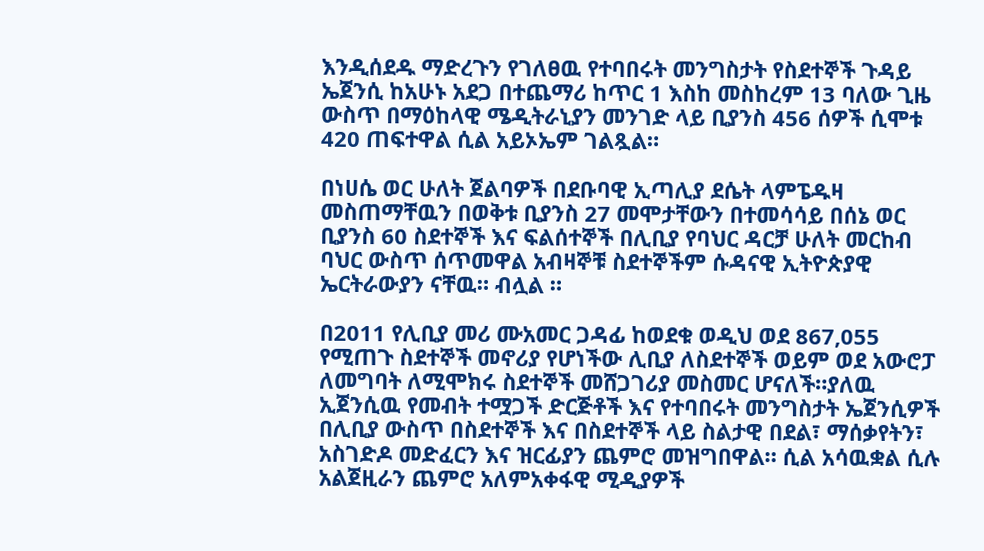እንዲሰደዱ ማድረጉን የገለፀዉ የተባበሩት መንግስታት የስደተኞች ጉዳይ ኤጀንሲ ከአሁኑ አደጋ በተጨማሪ ከጥር 1 እስከ መስከረም 13 ባለው ጊዜ ውስጥ በማዕከላዊ ሜዲትራኒያን መንገድ ላይ ቢያንስ 456 ሰዎች ሲሞቱ 420 ጠፍተዋል ሲል አይኦኤም ገልጿል።

በነሀሴ ወር ሁለት ጀልባዎች በደቡባዊ ኢጣሊያ ደሴት ላምፔዱዛ መስጠማቸዉን በወቅቱ ቢያንስ 27 መሞታቸውን በተመሳሳይ በሰኔ ወር ቢያንስ 60 ስደተኞች እና ፍልሰተኞች በሊቢያ የባህር ዳርቻ ሁለት መርከብ ባህር ውስጥ ሰጥመዋል አብዛኞቹ ስደተኞችም ሱዳናዊ ኢትዮጵያዊ ኤርትራውያን ናቸዉ። ብሏል ።

በ2011 የሊቢያ መሪ ሙአመር ጋዳፊ ከወደቁ ወዲህ ወደ 867,055 የሚጠጉ ስደተኞች መኖሪያ የሆነችው ሊቢያ ለስደተኞች ወይም ወደ አውሮፓ ለመግባት ለሚሞክሩ ስደተኞች መሸጋገሪያ መስመር ሆናለች።ያለዉ ኢጀንሲዉ የመብት ተሟጋች ድርጅቶች እና የተባበሩት መንግስታት ኤጀንሲዎች በሊቢያ ውስጥ በስደተኞች እና በስደተኞች ላይ ስልታዊ በደል፣ ማሰቃየትን፣ አስገድዶ መድፈርን እና ዝርፊያን ጨምሮ መዝግበዋል። ሲል አሳዉቋል ሲሉ አልጀዚራን ጨምሮ አለምአቀፋዊ ሚዲያዎች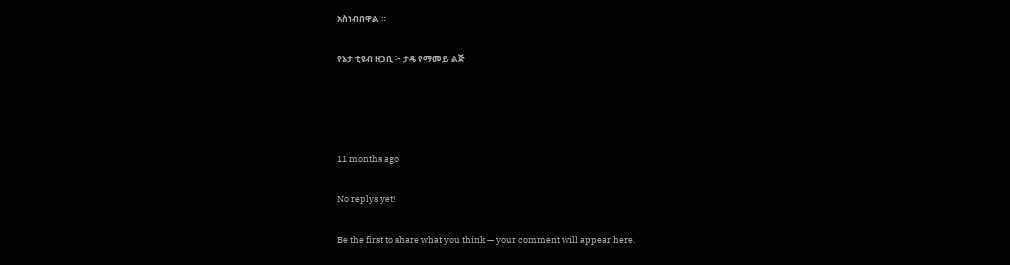አስነብበዋል ።

የኔታ ቲዩብ ዘጋቢ ፦ ታዴ የማመይ ልጅ




11 months ago

No replys yet!

Be the first to share what you think — your comment will appear here.